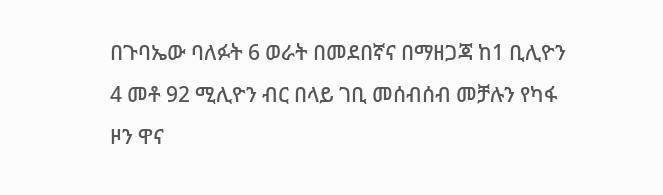በጉባኤው ባለፉት 6 ወራት በመደበኛና በማዘጋጃ ከ1 ቢሊዮን 4 መቶ 92 ሚሊዮን ብር በላይ ገቢ መሰብሰብ መቻሉን የካፋ ዞን ዋና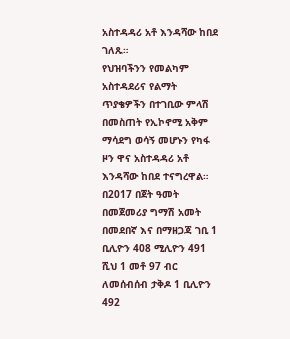አስተዳዳሪ አቶ እንዳሻው ከበደ ገለጹ።
የህዝባችንን የመልካም አስተዳደሪና የልማት ጥያቄዎችን በተገቢው ምላሽ በመስጠት የኢኮኖሚ አቅም ማሳደግ ወሳኝ መሆኑን የካፋ ዞን ዋና አስተዳዳሪ አቶ እንዳሻው ከበደ ተናግረዋል።
በ2017 በጀት ዓመት በመጀመሪያ ግማሽ አመት በመደበኛ እና በማዘጋጃ ገቢ 1 ቢሊዮን 408 ሚሊዮን 491 ሺህ 1 መቶ 97 ብር ለመሰብሰብ ታቅዶ 1 ቢሊዮን 492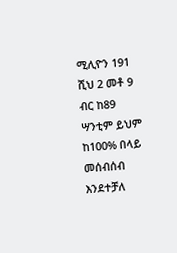ሚሊዮን 191 ሺህ 2 መቶ 9 ብር ከ89 ሣንቲም ይህም ከ100% በላይ መሰብሰብ እንደተቻለ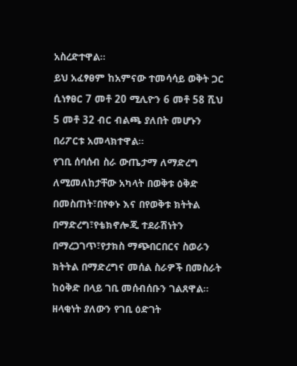አስረድተዋል።
ይህ አፈፃፀም ከአምናው ተመሳሳይ ወቅት ጋር ሲነፃፀር 7 መቶ 20 ሚሊዮን 6 መቶ 58 ሺህ 5 መቶ 32 ብር ብልጫ ያለበት መሆኑን በሪፖርቱ አመላክተዋል።
የገቢ ሰባሰብ ስራ ውጤታማ ለማድረግ ለሚመለከታቸው አካላት በወቅቱ ዕቅድ በመስጠት፣በየቀኑ እና በየወቅቱ ክትትል በማድረግ፣የቴክኖሎጂ ተደራሽነትን በማረጋገጥ፣የታክስ ማጭበርበርና ስወራን ክትትል በማድረግና መሰል ስራዎች በመስራት ከዕቅድ በላይ ገቢ መሰብሰቡን ገልጸዋል።
ዘላቂነት ያለውን የገቢ ዕድገት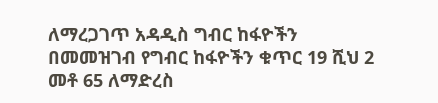ለማረጋገጥ አዳዲስ ግብር ከፋዮችን በመመዝገብ የግብር ከፋዮችን ቁጥር 19 ሺህ 2 መቶ 65 ለማድረስ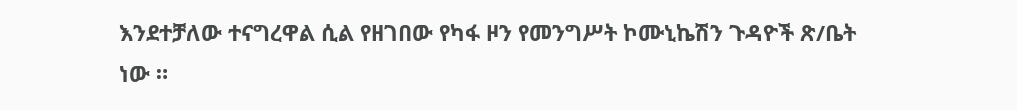እንደተቻለው ተናግረዋል ሲል የዘገበው የካፋ ዞን የመንግሥት ኮሙኒኬሽን ጉዳዮች ጽ/ቤት ነው ።